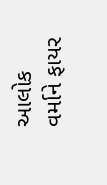આલોક વર્માને ફાયર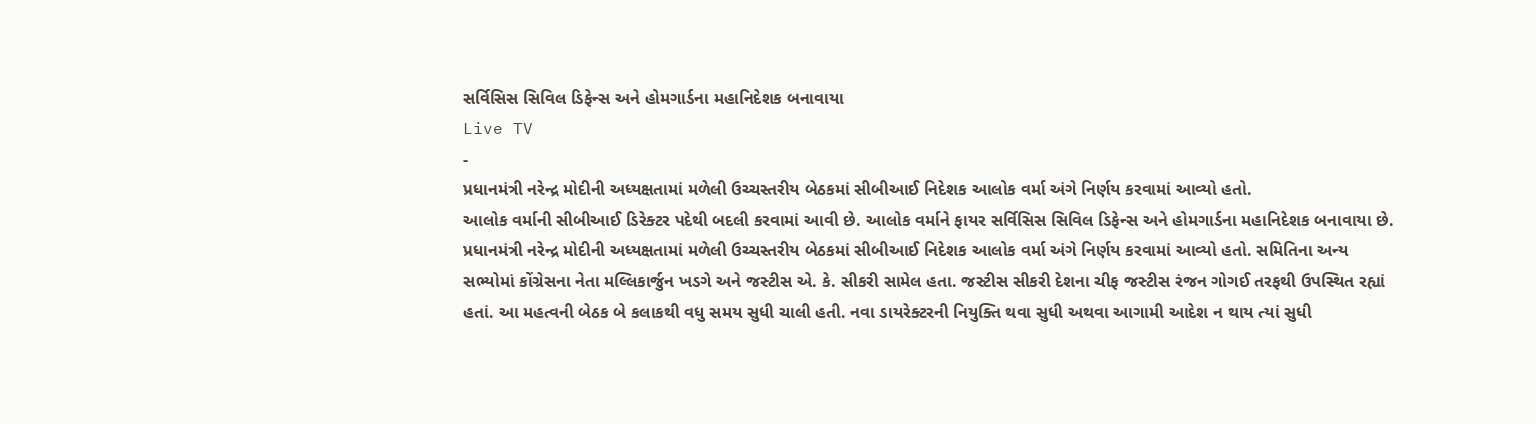સર્વિસિસ સિવિલ ડિફેન્સ અને હોમગાર્ડના મહાનિદેશક બનાવાયા
Live TV
-
પ્રધાનમંત્રી નરેન્દ્ર મોદીની અધ્યક્ષતામાં મળેલી ઉચ્ચસ્તરીય બેઠકમાં સીબીઆઈ નિદેશક આલોક વર્મા અંગે નિર્ણય કરવામાં આવ્યો હતો.
આલોક વર્માની સીબીઆઈ ડિરેક્ટર પદેથી બદલી કરવામાં આવી છે. આલોક વર્માને ફાયર સર્વિસિસ સિવિલ ડિફેન્સ અને હોમગાર્ડના મહાનિદેશક બનાવાયા છે. પ્રધાનમંત્રી નરેન્દ્ર મોદીની અધ્યક્ષતામાં મળેલી ઉચ્ચસ્તરીય બેઠકમાં સીબીઆઈ નિદેશક આલોક વર્મા અંગે નિર્ણય કરવામાં આવ્યો હતો. સમિતિના અન્ય સભ્યોમાં કોંગ્રેસના નેતા મલ્લિકાર્જુન ખડગે અને જસ્ટીસ એ. કે. સીકરી સામેલ હતા. જસ્ટીસ સીકરી દેશના ચીફ જસ્ટીસ રંજન ગોગઈ તરફથી ઉપસ્થિત રહ્યાં હતાં. આ મહત્વની બેઠક બે કલાકથી વધુ સમય સુધી ચાલી હતી. નવા ડાયરેક્ટરની નિયુક્તિ થવા સુધી અથવા આગામી આદેશ ન થાય ત્યાં સુધી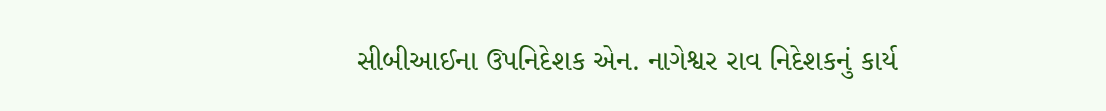સીબીઆઈના ઉપનિદેશક એન. નાગેશ્વર રાવ નિદેશકનું કાર્ય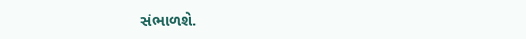સંભાળશે.